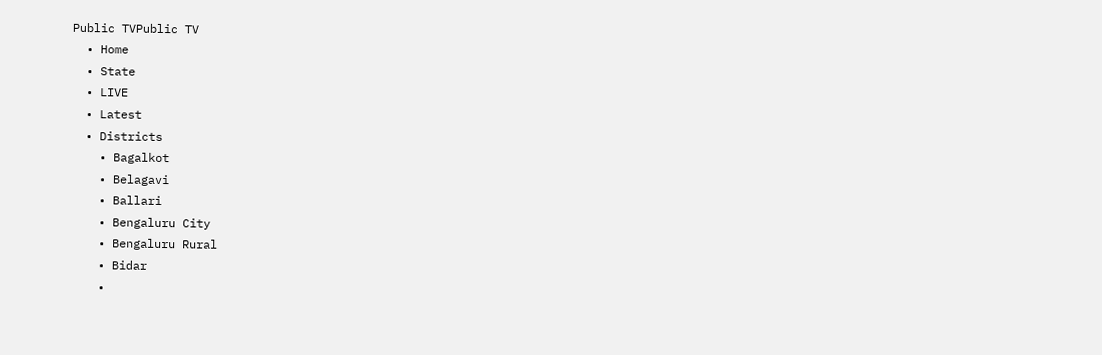Public TVPublic TV
  • Home
  • State
  • LIVE
  • Latest
  • Districts
    • Bagalkot
    • Belagavi
    • Ballari
    • Bengaluru City
    • Bengaluru Rural
    • Bidar
    •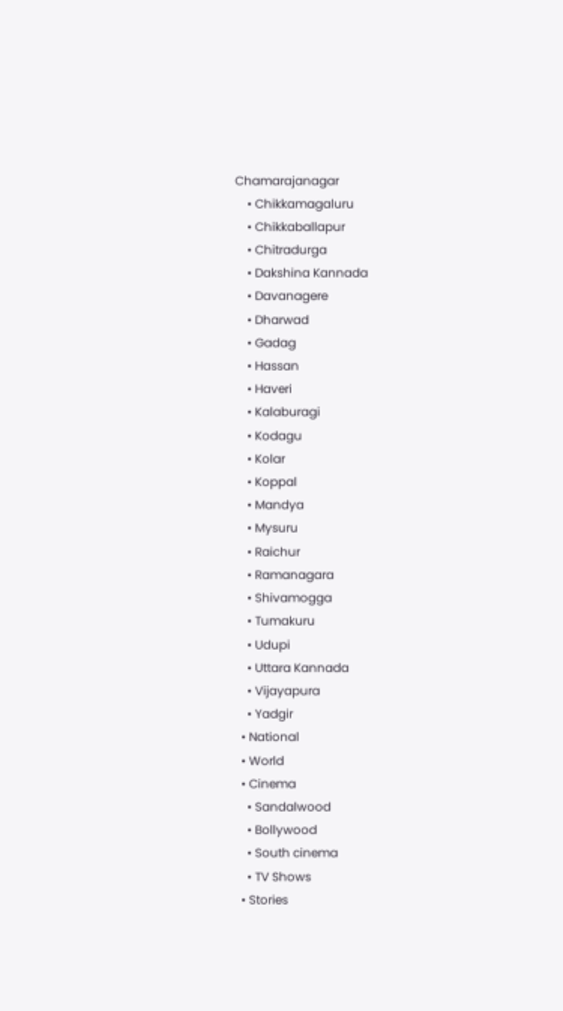Chamarajanagar
    • Chikkamagaluru
    • Chikkaballapur
    • Chitradurga
    • Dakshina Kannada
    • Davanagere
    • Dharwad
    • Gadag
    • Hassan
    • Haveri
    • Kalaburagi
    • Kodagu
    • Kolar
    • Koppal
    • Mandya
    • Mysuru
    • Raichur
    • Ramanagara
    • Shivamogga
    • Tumakuru
    • Udupi
    • Uttara Kannada
    • Vijayapura
    • Yadgir
  • National
  • World
  • Cinema
    • Sandalwood
    • Bollywood
    • South cinema
    • TV Shows
  • Stories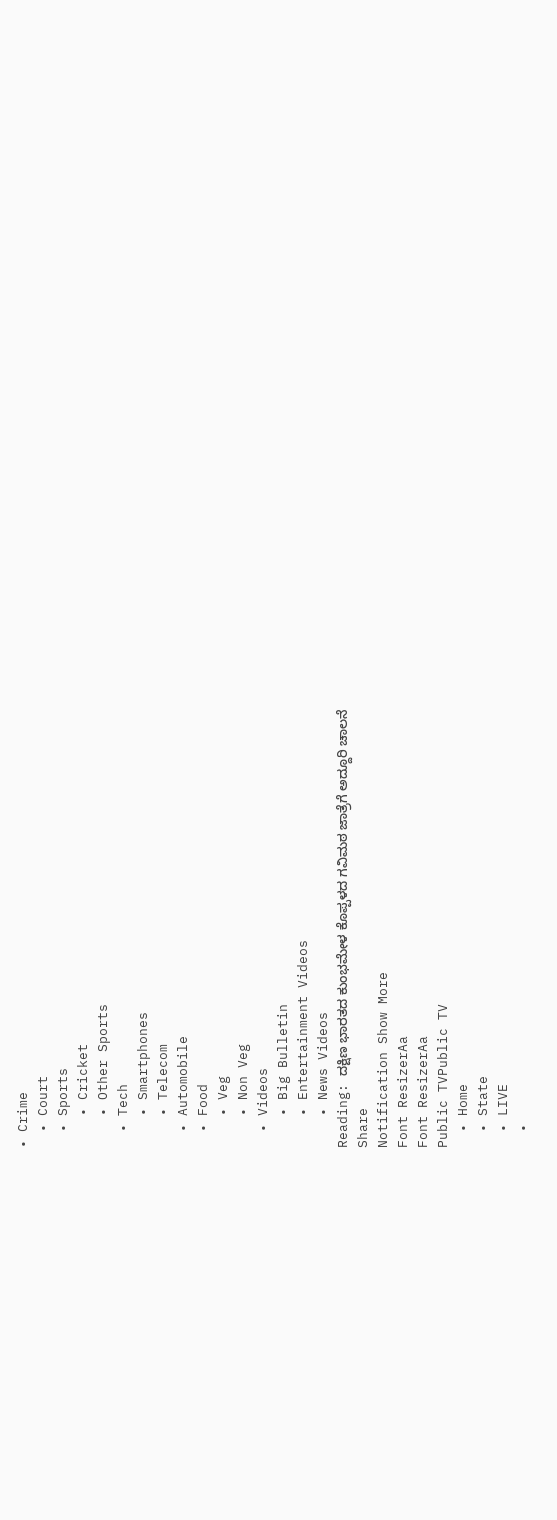• Crime
  • Court
  • Sports
    • Cricket
    • Other Sports
  • Tech
    • Smartphones
    • Telecom
  • Automobile
  • Food
    • Veg
    • Non Veg
  • Videos
    • Big Bulletin
    • Entertainment Videos
    • News Videos
Reading: ದಕ್ಷಿಣ ಭಾರತದ ಕುಂಭಮೇಳ ಕೊಪ್ಪಳದ ಗವಿಮಠ ಜಾತ್ರೆಗೆ ಅದ್ದೂರಿ ಚಾಲನೆ
Share
Notification Show More
Font ResizerAa
Font ResizerAa
Public TVPublic TV
  • Home
  • State
  • LIVE
  •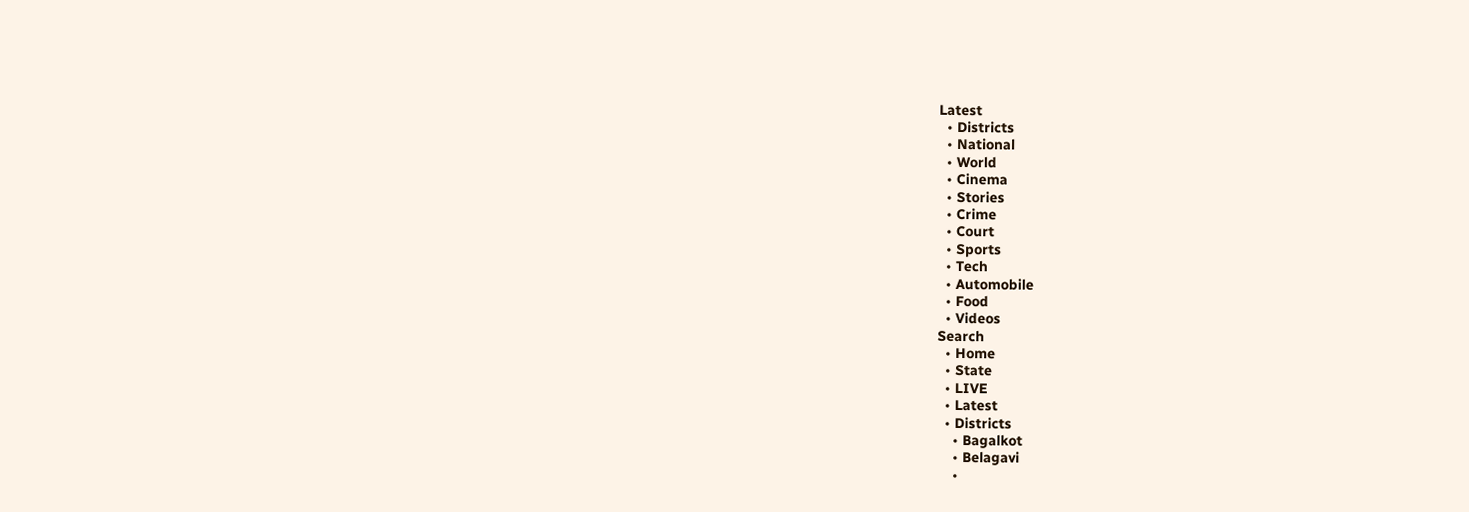Latest
  • Districts
  • National
  • World
  • Cinema
  • Stories
  • Crime
  • Court
  • Sports
  • Tech
  • Automobile
  • Food
  • Videos
Search
  • Home
  • State
  • LIVE
  • Latest
  • Districts
    • Bagalkot
    • Belagavi
    •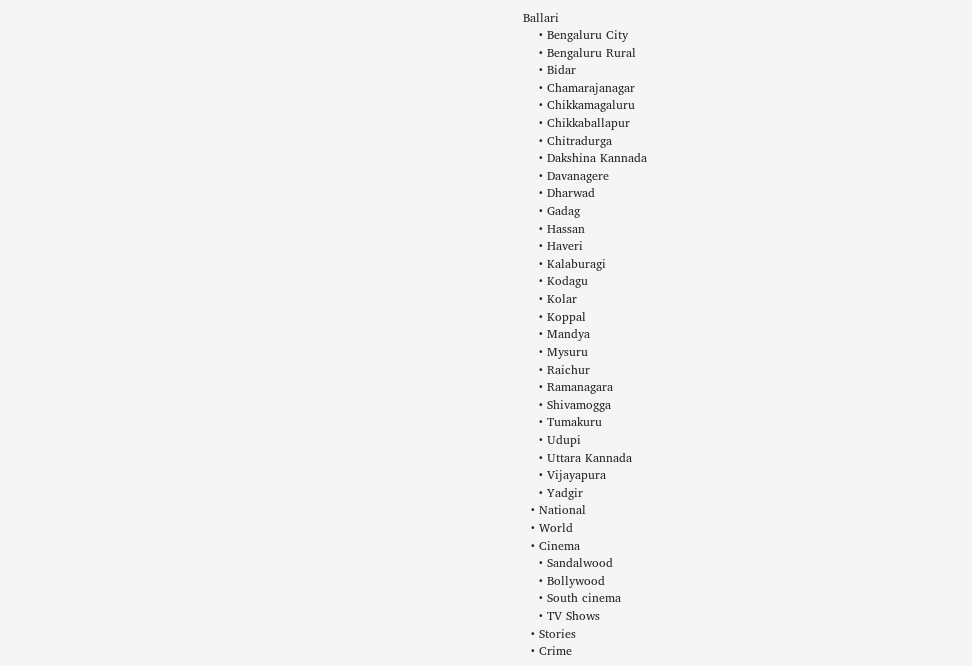Ballari
    • Bengaluru City
    • Bengaluru Rural
    • Bidar
    • Chamarajanagar
    • Chikkamagaluru
    • Chikkaballapur
    • Chitradurga
    • Dakshina Kannada
    • Davanagere
    • Dharwad
    • Gadag
    • Hassan
    • Haveri
    • Kalaburagi
    • Kodagu
    • Kolar
    • Koppal
    • Mandya
    • Mysuru
    • Raichur
    • Ramanagara
    • Shivamogga
    • Tumakuru
    • Udupi
    • Uttara Kannada
    • Vijayapura
    • Yadgir
  • National
  • World
  • Cinema
    • Sandalwood
    • Bollywood
    • South cinema
    • TV Shows
  • Stories
  • Crime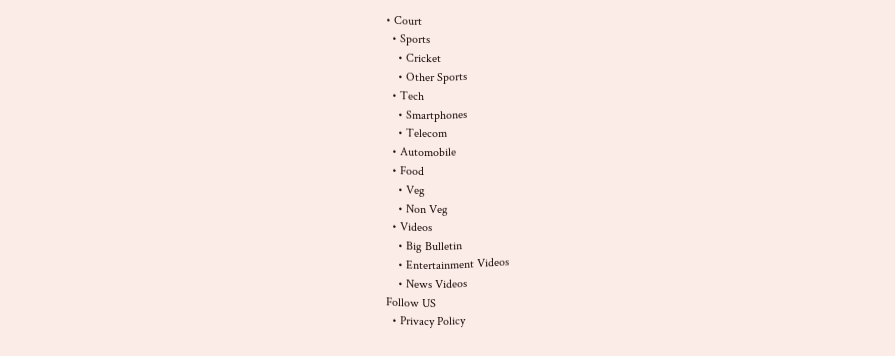• Court
  • Sports
    • Cricket
    • Other Sports
  • Tech
    • Smartphones
    • Telecom
  • Automobile
  • Food
    • Veg
    • Non Veg
  • Videos
    • Big Bulletin
    • Entertainment Videos
    • News Videos
Follow US
  • Privacy Policy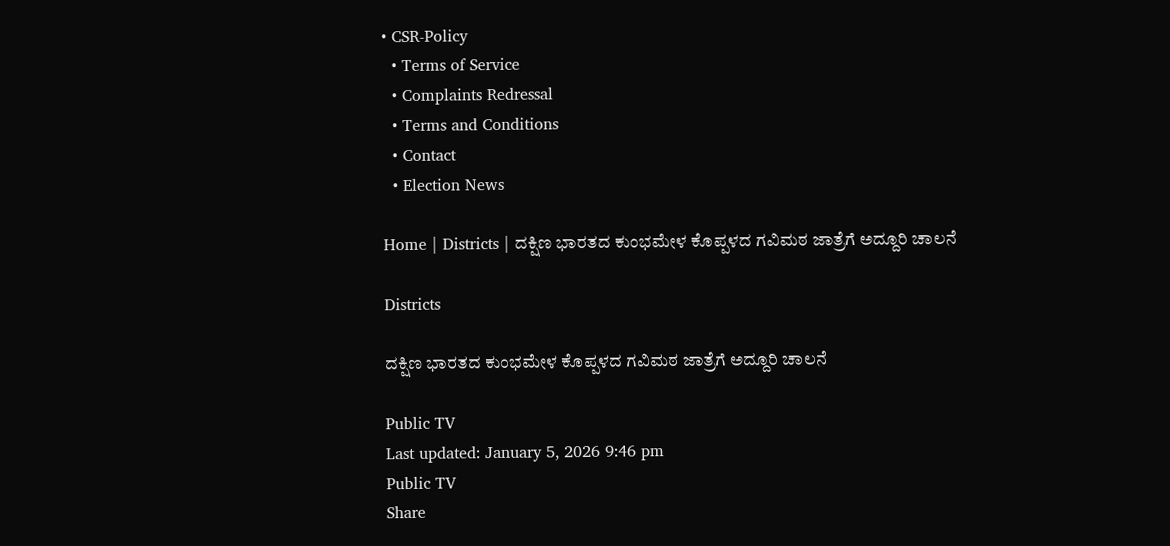• CSR-Policy
  • Terms of Service
  • Complaints Redressal
  • Terms and Conditions
  • Contact
  • Election News

Home | Districts | ದಕ್ಷಿಣ ಭಾರತದ ಕುಂಭಮೇಳ ಕೊಪ್ಪಳದ ಗವಿಮಠ ಜಾತ್ರೆಗೆ ಅದ್ದೂರಿ ಚಾಲನೆ

Districts

ದಕ್ಷಿಣ ಭಾರತದ ಕುಂಭಮೇಳ ಕೊಪ್ಪಳದ ಗವಿಮಠ ಜಾತ್ರೆಗೆ ಅದ್ದೂರಿ ಚಾಲನೆ

Public TV
Last updated: January 5, 2026 9:46 pm
Public TV
Share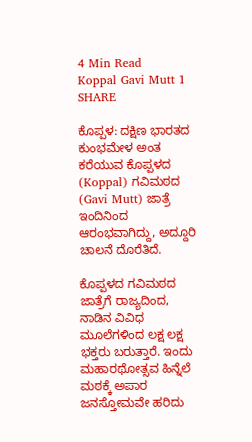4 Min Read
Koppal Gavi Mutt 1
SHARE

ಕೊಪ್ಪಳ: ದಕ್ಷಿಣ ಭಾರತದ ಕುಂಭಮೇಳ ಅಂತ ಕರೆಯುವ ಕೊಪ್ಪಳದ (Koppal) ಗವಿಮಠದ (Gavi Mutt) ಜಾತ್ರೆ ಇಂದಿನಿಂದ ಆರಂಭವಾಗಿದ್ದು, ಅದ್ದೂರಿ ಚಾಲನೆ ದೊರೆತಿದೆ.

ಕೊಪ್ಪಳದ ಗವಿಮಠದ ಜಾತ್ರೆಗೆ ರಾಜ್ಯದಿಂದ, ನಾಡಿನ ವಿವಿಧ ಮೂಲೆಗಳಿಂದ ಲಕ್ಷ ಲಕ್ಷ ಭಕ್ತರು ಬರುತ್ತಾರೆ. ಇಂದು ಮಹಾರಥೋತ್ಸವ ಹಿನ್ನೆಲೆ ಮಠಕ್ಕೆ ಅಪಾರ ಜನಸ್ತೋಮವೇ ಹರಿದು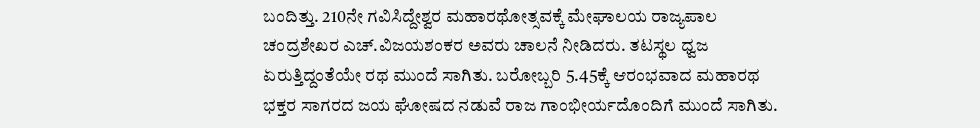ಬಂದಿತ್ತು. 210ನೇ ಗವಿಸಿದ್ದೇಶ್ವರ ಮಹಾರಥೋತ್ಸವಕ್ಕೆ ಮೇಘಾಲಯ ರಾಜ್ಯಪಾಲ ಚಂದ್ರಶೇಖರ ಎಚ್.ವಿಜಯಶಂಕರ ಅವರು ಚಾಲನೆ‌ ನೀಡಿದರು. ತಟಸ್ಥಲ ಧ್ವಜ ಏರುತ್ತಿದ್ದಂತೆಯೇ ರಥ ಮುಂದೆ ಸಾಗಿತು. ಬರೋಬ್ಬರಿ 5.45ಕ್ಕೆ ಆರಂಭವಾದ ಮಹಾರಥ ಭಕ್ತರ‌ ಸಾಗರದ ಜಯ ಘೋಷದ ನಡುವೆ ರಾಜ ಗಾಂಭೀರ್ಯದೊಂದಿಗೆ ಮುಂದೆ ಸಾಗಿತು.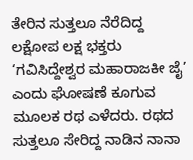ತೇರಿನ ಸುತ್ತಲೂ ನೆರೆದಿದ್ದ ಲಕ್ಷೋಪ ಲಕ್ಷ ಭಕ್ತರು ‘ಗವಿಸಿದ್ದೇಶ್ವರ ಮಹಾರಾಜಕೀ ಜೈ’ ಎಂದು ಘೋಷಣೆ ಕೂಗುವ ಮೂಲಕ ರಥ ಎಳೆದರು. ರಥದ ಸುತ್ತಲೂ ಸೇರಿದ್ದ ನಾಡಿನ ನಾನಾ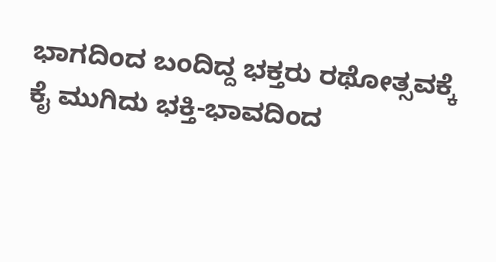ಭಾಗದಿಂದ ಬಂದಿದ್ದ ಭಕ್ತರು ರಥೋತ್ಸವಕ್ಕೆ ಕೈ ಮುಗಿದು ಭಕ್ತಿ-ಭಾವದಿಂದ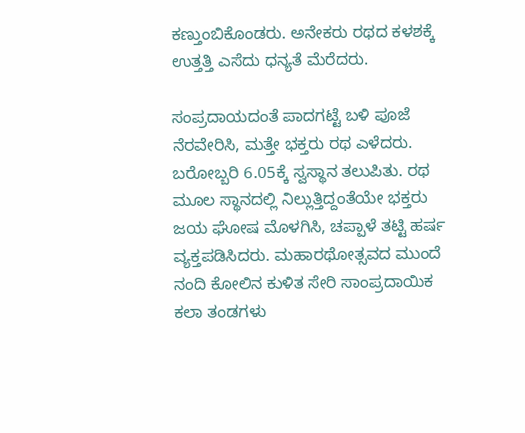ಕಣ್ತುಂಬಿಕೊಂಡರು. ಅನೇಕರು ರಥದ ಕಳಶಕ್ಕೆ ಉತ್ತತ್ತಿ ಎಸೆದು ಧನ್ಯತೆ ‌ಮೆರೆದರು.

ಸಂಪ್ರದಾಯದಂತೆ ಪಾದಗಟ್ಟೆ ಬಳಿ ಪೂಜೆ ನೆರವೇರಿಸಿ, ಮತ್ತೇ ಭಕ್ತರು ರಥ ಎಳೆದರು. ಬರೋಬ್ಬರಿ 6.05ಕ್ಕೆ ಸ್ವ‌ಸ್ಥಾನ ತಲುಪಿತು. ರಥ ಮೂಲ‌ ಸ್ಥಾನದಲ್ಲಿ‌ ನಿಲ್ಲುತ್ತಿದ್ದಂತೆಯೇ ಭಕ್ತರು ಜಯ‌ ಘೋಷ ಮೊಳಗಿಸಿ, ಚಪ್ಪಾಳೆ ‌ತಟ್ಟಿ ಹರ್ಷ ವ್ಯಕ್ತಪಡಿಸಿದರು. ಮಹಾರಥೋತ್ಸವದ ಮುಂದೆ ನಂದಿ ಕೋಲಿನ‌ ಕುಳಿತ ಸೇರಿ ಸಾಂಪ್ರದಾಯಿಕ ಕಲಾ ತಂಡಗಳು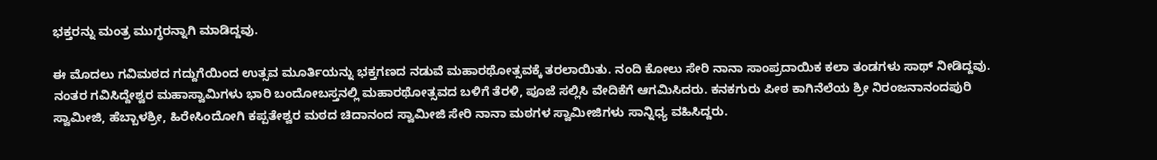ಭಕ್ತರನ್ನು ಮಂತ್ರ‌ ಮುಗ್ಧರನ್ನಾಗಿ ಮಾಡಿದ್ದವು.

ಈ ಮೊದಲು ಗವಿಮಠದ ಗದ್ದುಗೆಯಿಂದ ಉತ್ಸವ ಮೂರ್ತಿಯನ್ನು ಭಕ್ತಗಣದ ನಡುವೆ ಮಹಾರಥೋತ್ಸವಕ್ಕೆ ತರಲಾಯಿತು. ನಂದಿ ಕೋಲು ಸೇರಿ ನಾನಾ ಸಾಂಪ್ರದಾಯಿಕ ಕಲಾ‌ ತಂಡಗಳು ಸಾಥ್‌ ನೀಡಿದ್ದವು. ನಂತರ ಗವಿಸಿದ್ದೇಶ್ವರ ‌ಮಹಾಸ್ವಾಮಿಗಳು ಭಾರಿ ಬಂದೋಬಸ್ತನಲ್ಲಿ ಮಹಾರಥೋತ್ಸವದ ಬಳಿಗೆ ತೆರಳಿ, ಪೂಜೆ ಸಲ್ಲಿಸಿ ವೇದಿಕೆಗೆ ಆಗಮಿಸಿದರು. ಕನಕಗುರು ಪೀಠ ಕಾಗಿನೆಲೆಯ ಶ್ರೀ ನಿರಂಜನಾನಂದಪುರಿ ಸ್ವಾಮೀಜಿ, ಹೆಬ್ಬಾಳಶ್ರೀ, ಹಿರೇಸಿಂದೋಗಿ ಕಪ್ಪತೇಶ್ವರ‌ ಮಠದ ಚಿದಾನಂದ ಸ್ವಾಮೀಜಿ ಸೇರಿ ನಾನಾ ಮಠಗಳ ಸ್ವಾಮೀಜಿಗಳು ಸಾನ್ನಿಧ್ಯ ವಹಿಸಿದ್ದರು.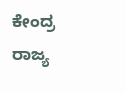ಕೇಂದ್ರ ರಾಜ್ಯ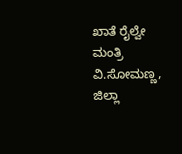ಖಾತೆ ರೈಲ್ವೇ ಮಂತ್ರಿ ವಿ.ಸೋಮಣ್ಣ, ಜಿಲ್ಲಾ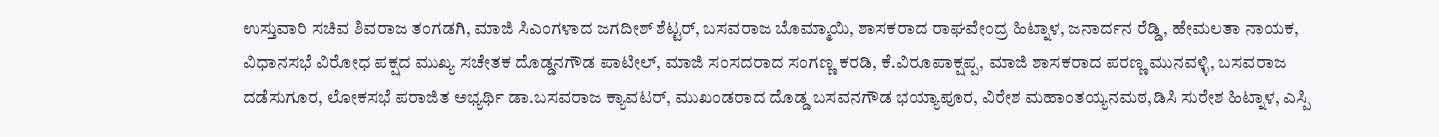ಉಸ್ತುವಾರಿ ಸಚಿವ ಶಿವರಾಜ ತಂಗಡಗಿ, ಮಾಜಿ ಸಿಎಂಗಳಾದ ಜಗದೀಶ್‌ ಶೆಟ್ಟರ್‌, ಬಸವರಾಜ ಬೊಮ್ಮಾಯಿ, ಶಾಸಕರಾದ ರಾಘವೇಂದ್ರ ಹಿಟ್ನಾಳ, ಜನಾರ್ದನ ರೆಡ್ಡಿ, ಹೇಮಲತಾ ನಾಯಕ, ವಿಧಾನಸಭೆ ವಿರೋಧ ಪಕ್ಷದ ಮುಖ್ಯ ಸಚೇತಕ ದೊಡ್ಡನಗೌಡ ಪಾಟೀಲ್, ಮಾಜಿ ಸಂಸದರಾದ ಸಂಗಣ್ಣ ಕರಡಿ, ಕೆ.ವಿರೂಪಾಕ್ಷಪ್ಪ, ಮಾಜಿ ಶಾಸಕರಾದ ಪರಣ್ಣ ಮುನವಳ್ಳಿ, ಬಸವರಾಜ ದಡೆಸುಗೂರ, ಲೋಕಸಭೆ ಪರಾಜಿತ ಅಭ್ಯರ್ಥಿ ಡಾ.ಬಸವರಾಜ ಕ್ಯಾವಟರ್, ಮುಖಂಡರಾದ ದೊಡ್ಡ ಬಸವನಗೌಡ ಭಯ್ಯಾಪೂರ, ವಿರೇಶ ಮಹಾಂತಯ್ಯನಮಠ,ಡಿಸಿ‌ ಸುರೇಶ ಹಿಟ್ನಾಳ, ಎಸ್ಪಿ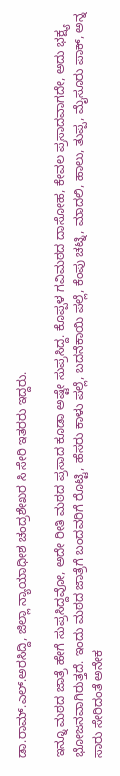ಡಾ.ರಾಮ್.ಎಲ್.ಅರಸಿದ್ದಿ, ಜಿಲ್ಲಾ ನ್ಯಾಯಾಧೀಶ ಚಂದ್ರಶೇಖರ ಸಿ ಸೇರಿ ಇತರರು ಇದ್ದರು.

ಇನ್ನೂ ಮಠದ ಜಾತ್ರೆ ಹೇಗೆ ಸುಪ್ರಸಿದ್ದವೋ, ಅದೇ ರೀತಿ ಮಠದ ಪ್ರಸಾದ ಕೂಡಾ ಅಷ್ಟೇ ಸುಪ್ರಸಿದ್ದ. ಕೊಪ್ಪಳ ಗವಿಮಠದ ದಾಸೋಹ, ಕೇವಲ ಪ್ರಸಾದವಾಗದೇ, ಅದು ಭಕ್ಷ್ಯ ಭೋಜನವಾಗಿರುತ್ತದೆ. ಇಂದು ಮಠದ ಜಾತ್ರೆಗೆ ಬಂದವರಿಗೆ ರೊಟ್ಟಿ, ಹೆಸರು ಕಾಳು ಪಲ್ಲೆ, ಬದನೆಕಾಯಿ ಪಲ್ಲೆ, ಕೆಂಪು ಚಟ್ನಿ, ಮಾದಲಿ, ಹಾಲು, ತುಪ್ಪ, ಮೈಸೂರು ಪಾಕ್, ಅನ್ನ ಸಾರು ಸೇರಿದಂತೆ ಅನೇಕ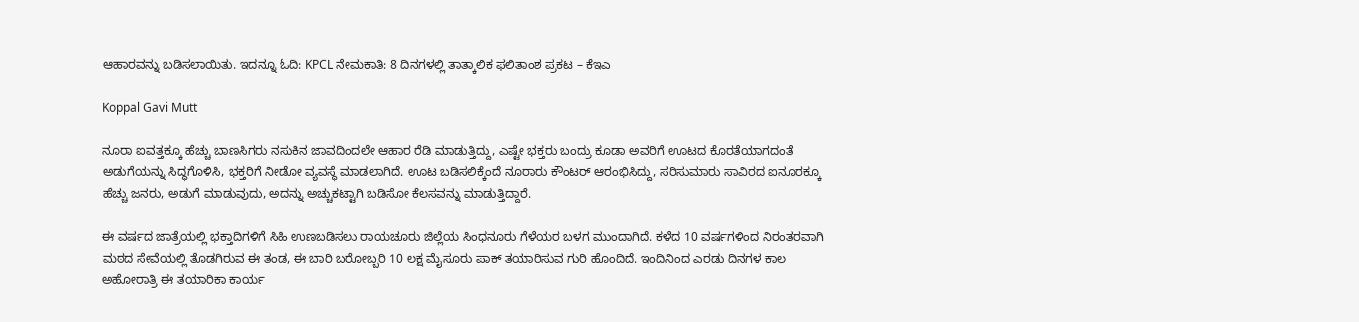ಆಹಾರವನ್ನು ಬಡಿಸಲಾಯಿತು. ಇದನ್ನೂ ಓದಿ: KPCL ನೇಮಕಾತಿ: 8 ದಿನಗಳಲ್ಲಿ ತಾತ್ಕಾಲಿಕ ಫಲಿತಾಂಶ ಪ್ರಕಟ – ಕೆಇಎ

Koppal Gavi Mutt

ನೂರಾ ಐವತ್ತಕ್ಕೂ ಹೆಚ್ಚು ಬಾಣಸಿಗರು ನಸುಕಿನ ಜಾವದಿಂದಲೇ ಆಹಾರ ರೆಡಿ ಮಾಡುತ್ತಿದ್ದು, ಎಷ್ಟೇ ಭಕ್ತರು ಬಂದ್ರು ಕೂಡಾ ಅವರಿಗೆ ಊಟದ ಕೊರತೆಯಾಗದಂತೆ ಅಡುಗೆಯನ್ನು ಸಿದ್ಧಗೊಳಿಸಿ, ಭಕ್ತರಿಗೆ ನೀಡೋ ವ್ಯವಸ್ಥೆ ಮಾಡಲಾಗಿದೆ. ಊಟ ಬಡಿಸಲಿಕ್ಕೆಂದೆ ನೂರಾರು ಕೌಂಟರ್ ಆರಂಭಿಸಿದ್ದು, ಸರಿಸುಮಾರು ಸಾವಿರದ ಐನೂರಕ್ಕೂ ಹೆಚ್ಚು ಜನರು, ಅಡುಗೆ ಮಾಡುವುದು, ಅದನ್ನು ಅಚ್ಚುಕಟ್ಟಾಗಿ ಬಡಿಸೋ ಕೆಲಸವನ್ನು ಮಾಡುತ್ತಿದ್ದಾರೆ.

ಈ ವರ್ಷದ ಜಾತ್ರೆಯಲ್ಲಿ ಭಕ್ತಾದಿಗಳಿಗೆ ಸಿಹಿ ಉಣಬಡಿಸಲು ರಾಯಚೂರು ಜಿಲ್ಲೆಯ ಸಿಂಧನೂರು ಗೆಳೆಯರ ಬಳಗ ಮುಂದಾಗಿದೆ. ಕಳೆದ 10 ವರ್ಷಗಳಿಂದ ನಿರಂತರವಾಗಿ ಮಠದ ಸೇವೆಯಲ್ಲಿ ತೊಡಗಿರುವ ಈ ತಂಡ, ಈ ಬಾರಿ ಬರೋಬ್ಬರಿ 10 ಲಕ್ಷ ಮೈಸೂರು ಪಾಕ್ ತಯಾರಿಸುವ ಗುರಿ ಹೊಂದಿದೆ. ಇಂದಿನಿಂದ ಎರಡು ದಿನಗಳ ಕಾಲ ಅಹೋರಾತ್ರಿ ಈ ತಯಾರಿಕಾ ಕಾರ್ಯ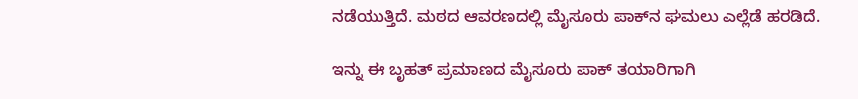ನಡೆಯುತ್ತಿದೆ. ಮಠದ ಆವರಣದಲ್ಲಿ ಮೈಸೂರು ಪಾಕ್‌ನ ಘಮಲು ಎಲ್ಲೆಡೆ ಹರಡಿದೆ.

ಇನ್ನು ಈ ಬೃಹತ್ ಪ್ರಮಾಣದ ಮೈಸೂರು ಪಾಕ್ ತಯಾರಿಗಾಗಿ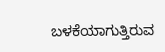ಬಳಕೆಯಾಗುತ್ತಿರುವ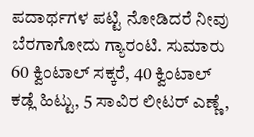ಪದಾರ್ಥಗಳ ಪಟ್ಟಿ ನೋಡಿದರೆ ನೀವು ಬೆರಗಾಗೋದು ಗ್ಯಾರಂಟಿ. ಸುಮಾರು 60 ಕ್ವಿಂಟಾಲ್ ಸಕ್ಕರೆ, 40 ಕ್ವಿಂಟಾಲ್ ಕಡ್ಲೆ ಹಿಟ್ಟು, 5 ಸಾವಿರ ಲೀಟರ್ ಎಣ್ಣೆ,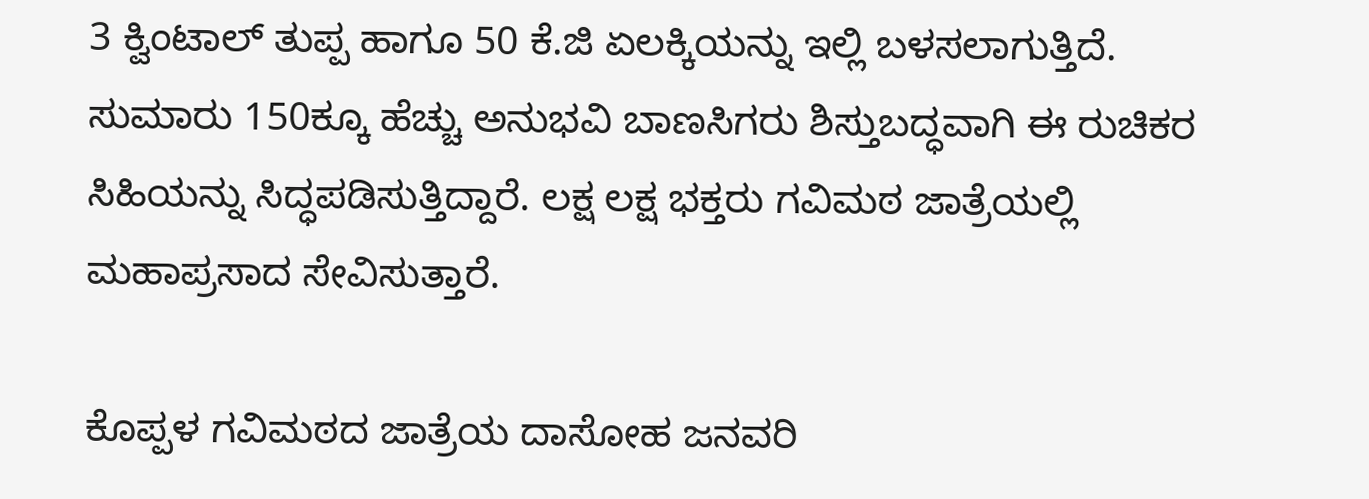3 ಕ್ವಿಂಟಾಲ್ ತುಪ್ಪ ಹಾಗೂ 50 ಕೆ.ಜಿ ಏಲಕ್ಕಿಯನ್ನು ಇಲ್ಲಿ ಬಳಸಲಾಗುತ್ತಿದೆ. ಸುಮಾರು 150ಕ್ಕೂ ಹೆಚ್ಚು ಅನುಭವಿ ಬಾಣಸಿಗರು ಶಿಸ್ತುಬದ್ಧವಾಗಿ ಈ ರುಚಿಕರ ಸಿಹಿಯನ್ನು ಸಿದ್ಧಪಡಿಸುತ್ತಿದ್ದಾರೆ. ಲಕ್ಷ ಲಕ್ಷ ಭಕ್ತರು ಗವಿಮಠ ಜಾತ್ರೆಯಲ್ಲಿ ಮಹಾಪ್ರಸಾದ ಸೇವಿಸುತ್ತಾರೆ.

ಕೊಪ್ಪಳ ಗವಿಮಠದ ಜಾತ್ರೆಯ ದಾಸೋಹ ಜನವರಿ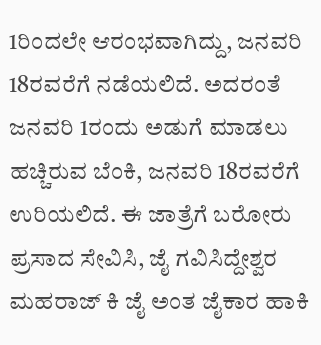1ರಿಂದಲೇ ಆರಂಭವಾಗಿದ್ದು, ಜನವರಿ 18ರವರೆಗೆ ನಡೆಯಲಿದೆ. ಅದರಂತೆ ಜನವರಿ 1ರಂದು ಅಡುಗೆ ಮಾಡಲು ಹಚ್ಚಿರುವ ಬೆಂಕಿ, ಜನವರಿ 18ರವರೆಗೆ ಉರಿಯಲಿದೆ. ಈ ಜಾತ್ರೆಗೆ ಬರೋರು ಪ್ರಸಾದ ಸೇವಿಸಿ, ಜೈ ಗವಿಸಿದ್ದೇಶ್ವರ ಮಹರಾಜ್ ಕಿ ಜೈ ಅಂತ ಜೈಕಾರ ಹಾಕಿ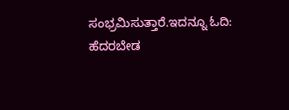ಸಂಭ್ರಮಿಸುತ್ತಾರೆ.ಇದನ್ನೂ ಓದಿ: ಹೆದರಬೇಡ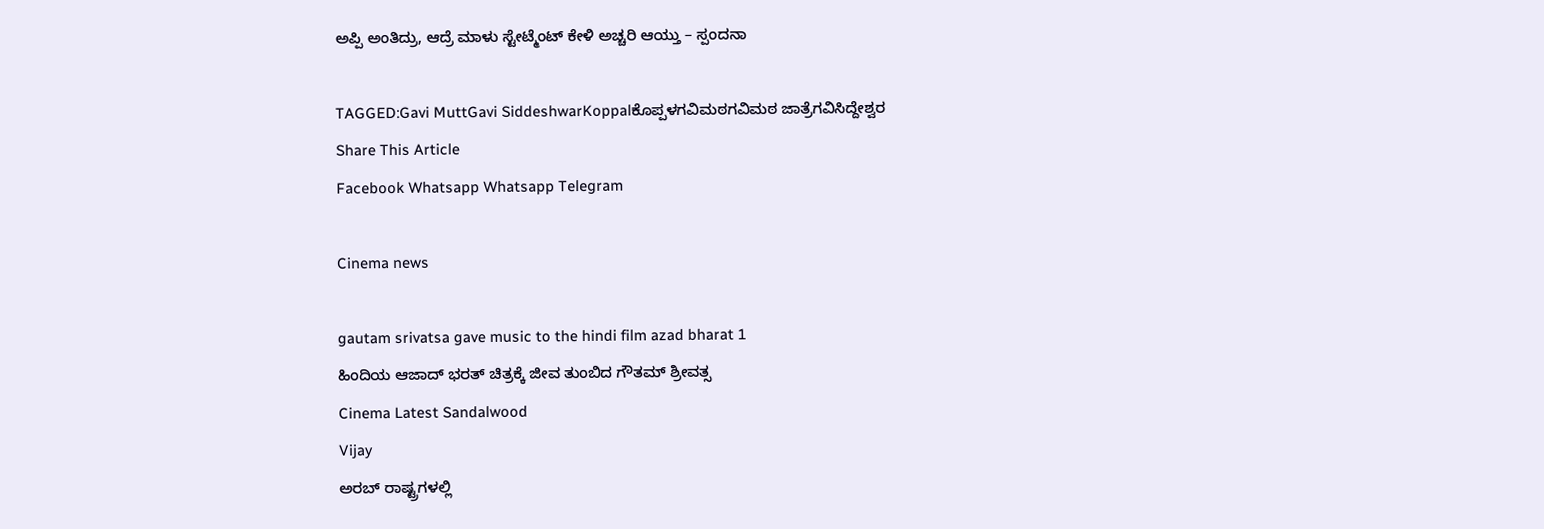ಅಪ್ಪಿ ಅಂತಿದ್ರು, ಆದ್ರೆ ಮಾಳು ಸ್ಟೇಟ್ಮೆಂಟ್‌ ಕೇಳಿ ಅಚ್ಚರಿ ಆಯ್ತು – ಸ್ಪಂದನಾ

TAGGED:Gavi MuttGavi SiddeshwarKoppalಕೊಪ್ಪಳಗವಿಮಠಗವಿಮಠ ಜಾತ್ರೆಗವಿಸಿದ್ದೇಶ್ವರ
Share This Article
Facebook Whatsapp Whatsapp Telegram

Cinema news

gautam srivatsa gave music to the hindi film azad bharat 1
ಹಿಂದಿಯ ಆಜಾದ್ ಭರತ್ ಚಿತ್ರಕ್ಕೆ ಜೀವ ತುಂಬಿದ ಗೌತಮ್ ಶ್ರೀವತ್ಸ
Cinema Latest Sandalwood
Vijay
ಅರಬ್ ರಾಷ್ಟ್ರಗಳಲ್ಲಿ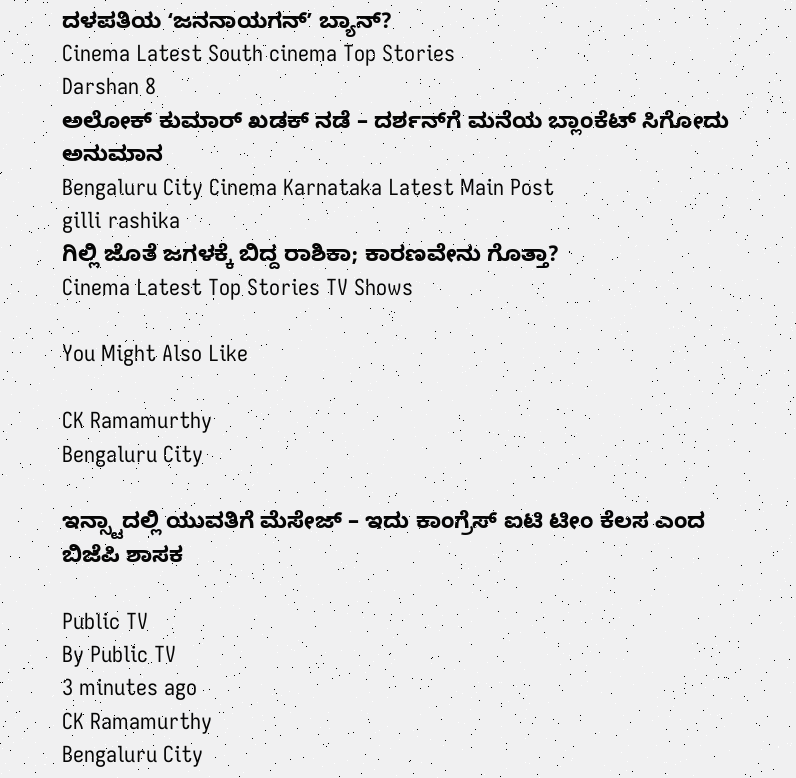ದಳಪತಿಯ ʻಜನನಾಯಗನ್ʼ ಬ್ಯಾನ್?
Cinema Latest South cinema Top Stories
Darshan 8
ಅಲೋಕ್‌ ಕುಮಾರ್‌ ಖಡಕ್‌ ನಡೆ – ದರ್ಶನ್‌ಗೆ ಮನೆಯ ಬ್ಲಾಂಕೆಟ್ ಸಿಗೋದು ಅನುಮಾನ
Bengaluru City Cinema Karnataka Latest Main Post
gilli rashika
ಗಿಲ್ಲಿ ಜೊತೆ ಜಗಳಕ್ಕೆ ಬಿದ್ದ ರಾಶಿಕಾ; ಕಾರಣವೇನು ಗೊತ್ತಾ?
Cinema Latest Top Stories TV Shows

You Might Also Like

CK Ramamurthy
Bengaluru City

ಇನ್ಸ್ಟಾದಲ್ಲಿ ಯುವತಿಗೆ ಮೆಸೇಜ್ – ಇದು ಕಾಂಗ್ರೆಸ್ ಐಟಿ ಟೀಂ ಕೆಲಸ ಎಂದ ಬಿಜೆಪಿ ಶಾಸಕ

Public TV
By Public TV
3 minutes ago
CK Ramamurthy
Bengaluru City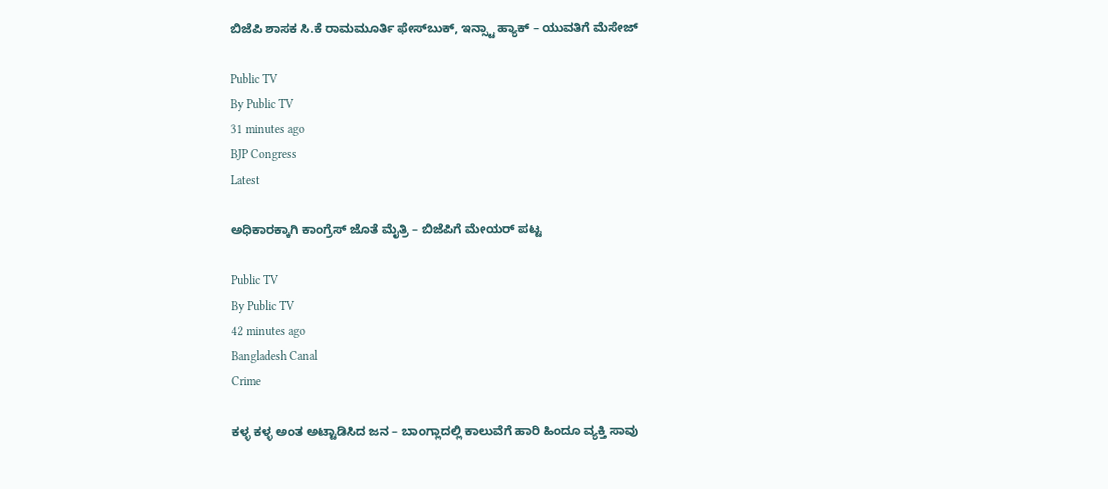ಬಿಜೆಪಿ ಶಾಸಕ ಸಿ.ಕೆ ರಾಮಮೂರ್ತಿ ಫೇಸ್‌ಬುಕ್, ಇನ್ಸ್ಟಾ ಹ್ಯಾಕ್ – ಯುವತಿಗೆ ಮೆಸೇಜ್

Public TV
By Public TV
31 minutes ago
BJP Congress
Latest

ಅಧಿಕಾರಕ್ಕಾಗಿ ಕಾಂಗ್ರೆಸ್‌ ಜೊತೆ ಮೈತ್ರಿ – ಬಿಜೆಪಿಗೆ ಮೇಯರ್‌ ಪಟ್ಟ

Public TV
By Public TV
42 minutes ago
Bangladesh Canal
Crime

ಕಳ್ಳ ಕಳ್ಳ ಅಂತ ಅಟ್ಟಾಡಿಸಿದ ಜನ – ಬಾಂಗ್ಲಾದಲ್ಲಿ ಕಾಲುವೆಗೆ ಹಾರಿ ಹಿಂದೂ ವ್ಯಕ್ತಿ ಸಾವು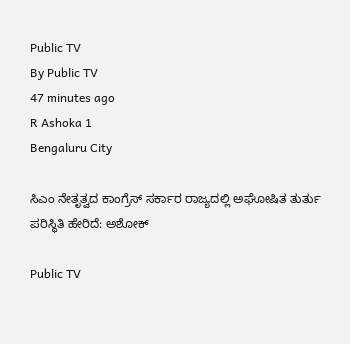Public TV
By Public TV
47 minutes ago
R Ashoka 1
Bengaluru City

ಸಿಎಂ ನೇತೃತ್ವದ ಕಾಂಗ್ರೆಸ್ ಸರ್ಕಾರ ರಾಜ್ಯದಲ್ಲಿ ಅಘೋಷಿತ ತುರ್ತು ಪರಿಸ್ಥಿತಿ ಹೇರಿದೆ: ಅಶೋಕ್

Public TV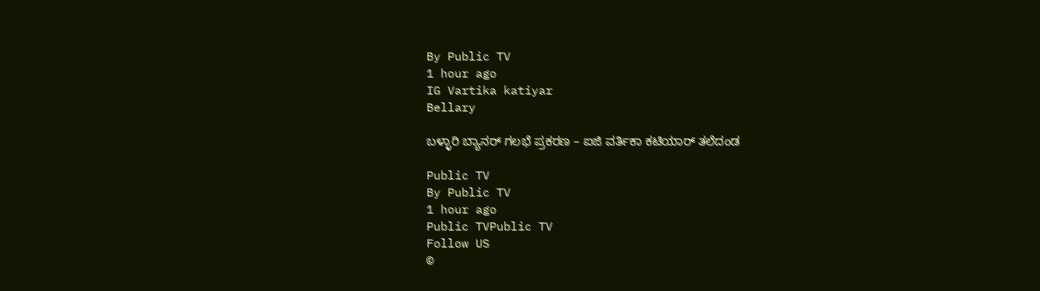By Public TV
1 hour ago
IG Vartika katiyar
Bellary

ಬಳ್ಳಾರಿ ಬ್ಯಾನರ್‌ ಗಲಭೆ ಪ್ರಕರಣ – ಐಜಿ ವರ್ತಿಕಾ ಕಟಿಯಾರ್‌ ತಲೆದಂಡ

Public TV
By Public TV
1 hour ago
Public TVPublic TV
Follow US
©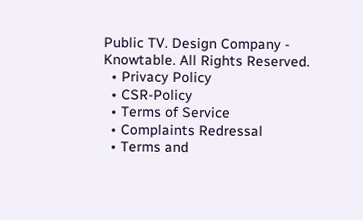Public TV. Design Company - Knowtable. All Rights Reserved.
  • Privacy Policy
  • CSR-Policy
  • Terms of Service
  • Complaints Redressal
  • Terms and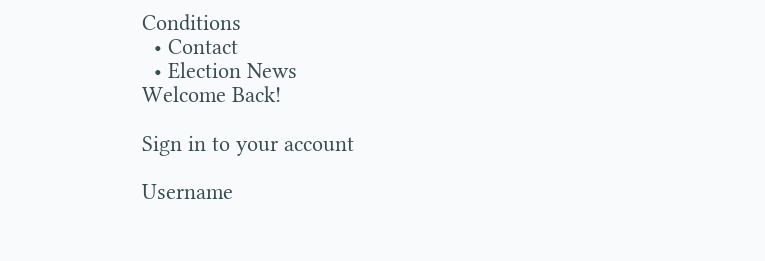Conditions
  • Contact
  • Election News
Welcome Back!

Sign in to your account

Username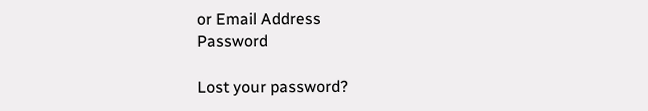or Email Address
Password

Lost your password?